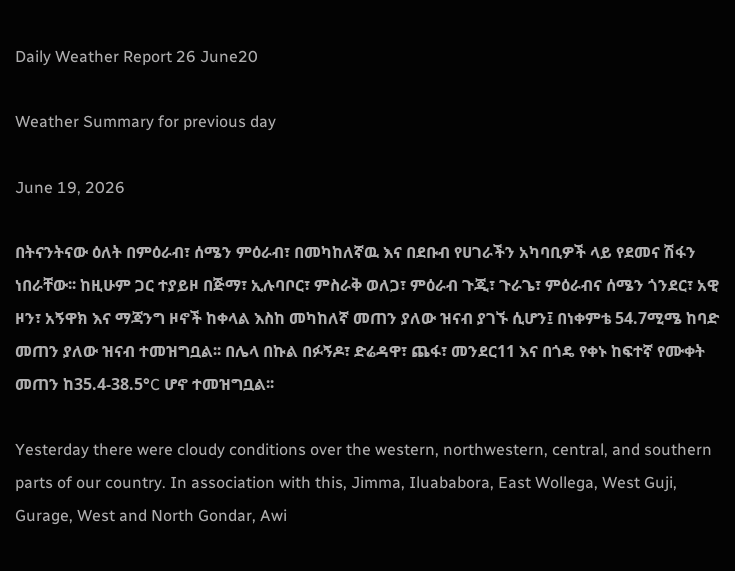Daily Weather Report 26 June20

Weather Summary for previous day

June 19, 2026

በትናንትናው ዕለት በምዕራብ፣ ሰሜን ምዕራብ፣ በመካከለኛዉ እና በደቡብ የሀገራችን አካባቢዎች ላይ የደመና ሽፋን ነበራቸው፡፡ ከዚሁም ጋር ተያይዞ በጅማ፣ ኢሉባቦር፣ ምስራቅ ወለጋ፣ ምዕራብ ጉጂ፣ ጉራጌ፣ ምዕራብና ሰሜን ጎንደር፣ አዊ ዞን፣ አኝዋክ እና ማጃንግ ዞኖች ከቀላል እስከ መካከለኛ መጠን ያለው ዝናብ ያገኙ ሲሆን፤ በነቀምቴ 54.7ሚሜ ከባድ መጠን ያለው ዝናብ ተመዝግቧል፡፡ በሌላ በኩል በፉኝዶ፣ ድሬዳዋ፣ ጨፋ፣ መንደር11 እና በጎዴ የቀኑ ከፍተኛ የሙቀት መጠን ከ35.4-38.5°C ሆኖ ተመዝግቧል፡፡

Yesterday there were cloudy conditions over the western, northwestern, central, and southern parts of our country. In association with this, Jimma, Iluababora, East Wollega, West Guji, Gurage, West and North Gondar, Awi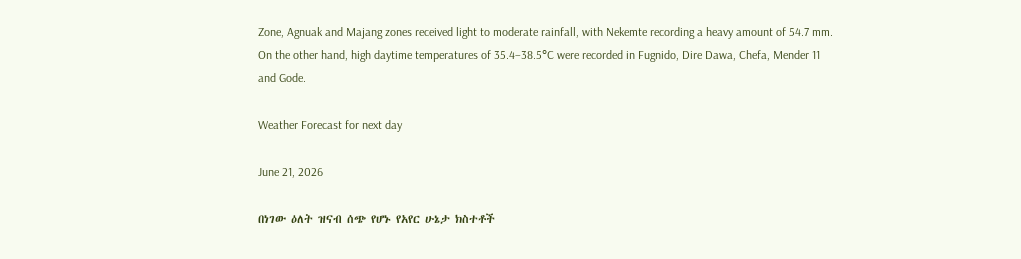Zone, Agnuak and Majang zones received light to moderate rainfall, with Nekemte recording a heavy amount of 54.7 mm. On the other hand, high daytime temperatures of 35.4–38.5°C were recorded in Fugnido, Dire Dawa, Chefa, Mender 11 and Gode.

Weather Forecast for next day

June 21, 2026

በነገው ዕለት ዝናብ ሰጭ የሆኑ የአየር ሁኔታ ክስተቶች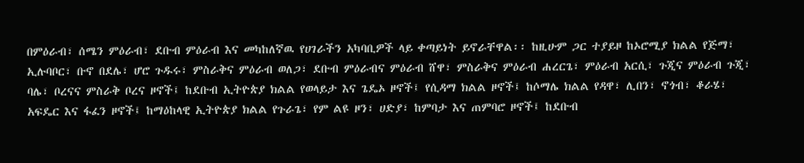በምዕራብ፣ ሰሜን ምዕራብ፣ ደቡብ ምዕራብ እና መካከለኛዉ የሀገራችን አካባቢዎች ላይ ቀጣይነት ይኖራቸዋል፡፡ ከዚሁም ጋር ተያይዞ ከኦሮሚያ ክልል የጅማ፣ ኢሉባቦር፣ ቡኖ በደሌ፣ ሆሮ ጉዱሩ፣ ምስራቅና ምዕራብ ወለጋ፣ ደቡብ ምዕራብና ምዕራብ ሸዋ፣ ምስራቅና ምዕራብ ሐረርጌ፣ ምዕራብ አርሲ፣ ጉጂና ምዕራብ ጉጂ፣ ባሌ፣ ቦረናና ምስራቅ ቦረና ዞኖች፤ ከደቡብ ኢትዮጵያ ክልል የወላይታ እና ጌዴኦ ዞኖች፤ የሲዳማ ክልል ዞኖች፤ ከሶማሌ ክልል የዳዋ፣ ሊበን፣ ኖጎብ፣ ቆራሄ፣ አፍዴር እና ፋፈን ዞኖች፤ ከማዕከላዊ ኢትዮጵያ ክልል የጉራጌ፣ የም ልዩ ዞን፣ ሀድያ፣ ከምባታ እና ጠምባሮ ዞኖች፤ ከደቡብ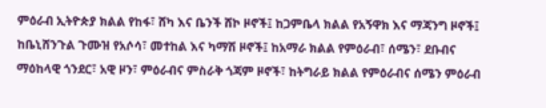ምዕራብ ኢትዮጵያ ክልል የከፋ፣ ሸካ እና ቤንች ሸኮ ዞኖች፤ ከጋምቤላ ክልል የአኝዋክ እና ማጃንግ ዞኖች፤ ከቤኒሸንጉል ጉሙዝ የአሶሳ፣ መተከል እና ካማሽ ዞኖች፤ ከአማራ ክልል የምዕራብ፣ ሰሜን፣ ደቡብና ማዕከላዊ ጎንደር፣ አዊ ዞን፣ ምዕራብና ምስራቅ ጎጃም ዞኖች፣ ከትግራይ ክልል የምዕራብና ሰሜን ምዕራብ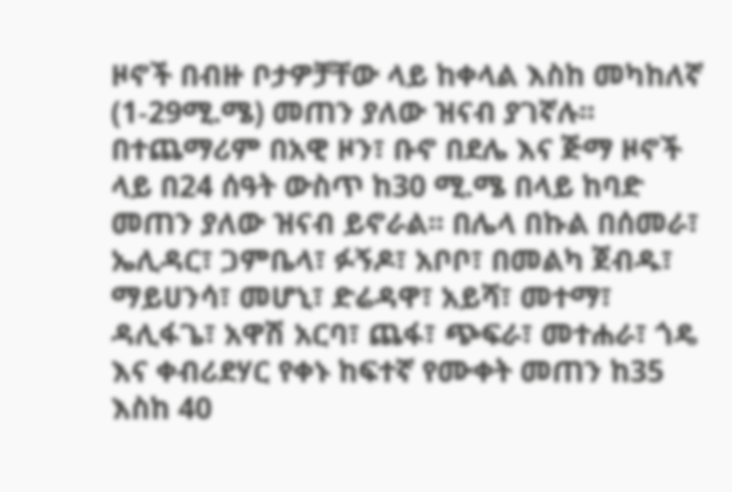ዞኖች በብዙ ቦታዎቻቸው ላይ ከቀላል እስከ መካከለኛ (1-29ሚ.ሜ) መጠን ያለው ዝናብ ያገኛሉ፡፡ በተጨማሪም በአዊ ዞን፣ ቡኖ በደሌ እና ጅማ ዞኖች ላይ በ24 ሰዓት ውስጥ ከ30 ሚ.ሜ በላይ ከባድ መጠን ያለው ዝናብ ይኖራል፡፡ በሌላ በኩል በሰመራ፣ ኤሊዳር፣ ጋምቤላ፣ ፉኝዶ፣ አቦቦ፣ በመልካ ጀብዱ፣ ማይሀንሳ፣ መሆኒ፣ ድሬዳዋ፣ አይሻ፣ መተማ፣ ዳሊፋጌ፣ አዋሽ አርባ፣ ጨፋ፣ ጭፍራ፣ መተሐራ፣ ጎዴ እና ቀብሪደሃር የቀኑ ከፍተኛ የሙቀት መጠን ከ35 እስከ 40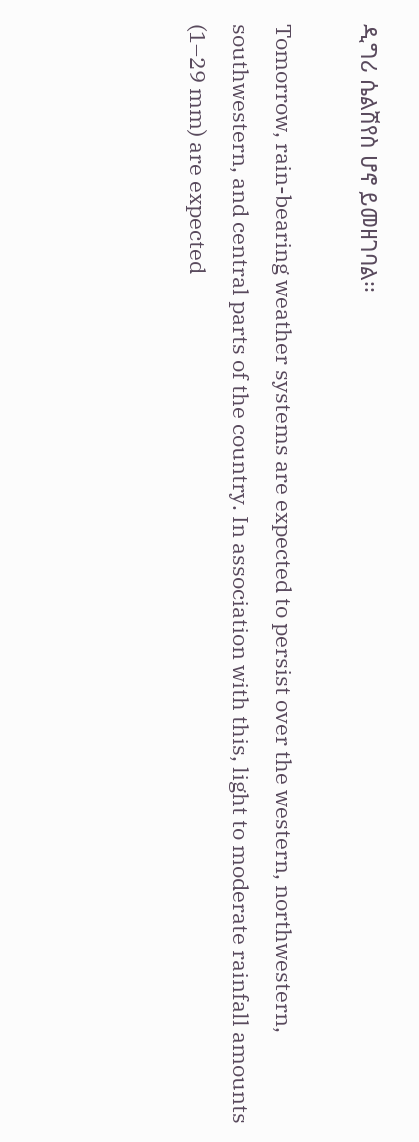ዲግሪ ሴልሽየስ ሆኖ ይመዘገባል፡፡

Tomorrow, rain-bearing weather systems are expected to persist over the western, northwestern, southwestern, and central parts of the country. In association with this, light to moderate rainfall amounts (1–29 mm) are expected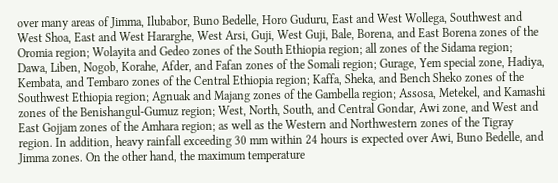over many areas of Jimma, Ilubabor, Buno Bedelle, Horo Guduru, East and West Wollega, Southwest and West Shoa, East and West Hararghe, West Arsi, Guji, West Guji, Bale, Borena, and East Borena zones of the Oromia region; Wolayita and Gedeo zones of the South Ethiopia region; all zones of the Sidama region; Dawa, Liben, Nogob, Korahe, Afder, and Fafan zones of the Somali region; Gurage, Yem special zone, Hadiya, Kembata, and Tembaro zones of the Central Ethiopia region; Kaffa, Sheka, and Bench Sheko zones of the Southwest Ethiopia region; Agnuak and Majang zones of the Gambella region; Assosa, Metekel, and Kamashi zones of the Benishangul-Gumuz region; West, North, South, and Central Gondar, Awi zone, and West and East Gojjam zones of the Amhara region; as well as the Western and Northwestern zones of the Tigray region. In addition, heavy rainfall exceeding 30 mm within 24 hours is expected over Awi, Buno Bedelle, and Jimma zones. On the other hand, the maximum temperature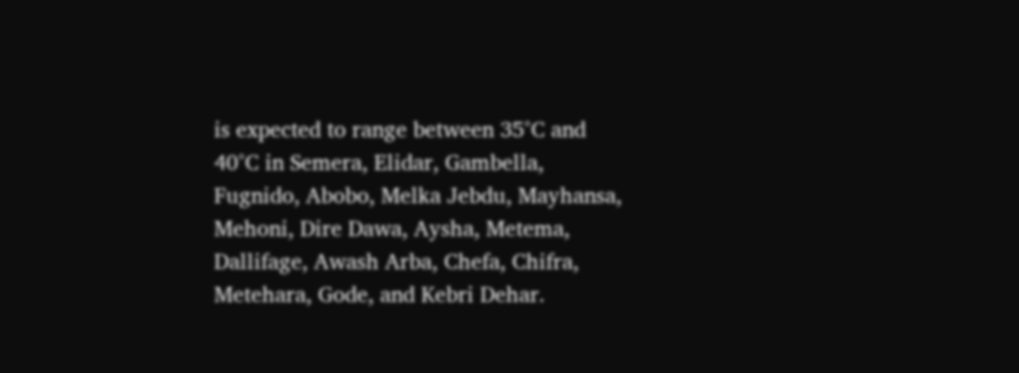is expected to range between 35°C and 40°C in Semera, Elidar, Gambella, Fugnido, Abobo, Melka Jebdu, Mayhansa, Mehoni, Dire Dawa, Aysha, Metema, Dallifage, Awash Arba, Chefa, Chifra, Metehara, Gode, and Kebri Dehar.